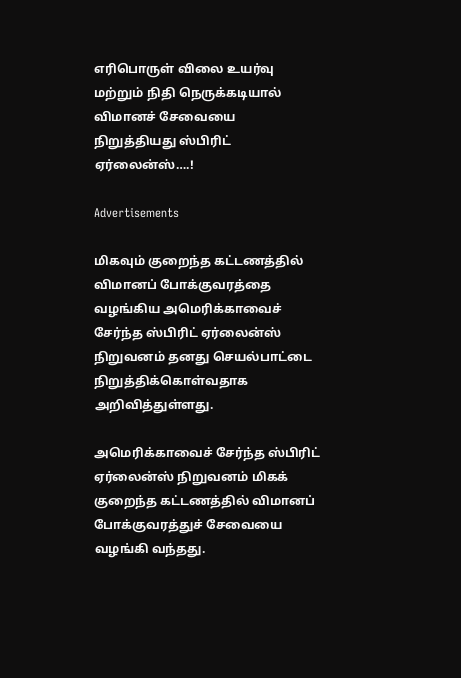எரிபொருள் விலை உயர்வு மற்றும் நிதி நெருக்கடியால் விமானச் சேவையை நிறுத்தியது ஸ்பிரிட் ஏர்லைன்ஸ்….!

Advertisements

மிகவும் குறைந்த கட்டணத்தில் விமானப் போக்குவரத்தை வழங்கிய அமெரிக்காவைச் சேர்ந்த ஸ்பிரிட் ஏர்லைன்ஸ் நிறுவனம் தனது செயல்பாட்டை நிறுத்திக்கொள்வதாக அறிவித்துள்ளது.

அமெரிக்காவைச் சேர்ந்த ஸ்பிரிட் ஏர்லைன்ஸ் நிறுவனம் மிகக் குறைந்த கட்டணத்தில் விமானப் போக்குவரத்துச் சேவையை வழங்கி வந்தது.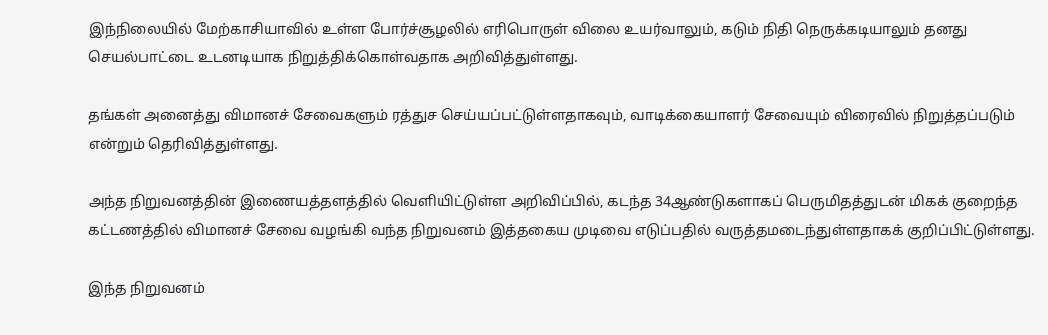இந்நிலையில் மேற்காசியாவில் உள்ள போர்ச்சூழலில் எரிபொருள் விலை உயர்வாலும், கடும் நிதி நெருக்கடியாலும் தனது செயல்பாட்டை உடனடியாக நிறுத்திக்கொள்வதாக அறிவித்துள்ளது.

தங்கள் அனைத்து விமானச் சேவைகளும் ரத்துச செய்யப்பட்டுள்ளதாகவும், வாடிக்கையாளர் சேவையும் விரைவில் நிறுத்தப்படும் என்றும் தெரிவித்துள்ளது.

அந்த நிறுவனத்தின் இணையத்தளத்தில் வெளியிட்டுள்ள அறிவிப்பில், கடந்த 34ஆண்டுகளாகப் பெருமிதத்துடன் மிகக் குறைந்த கட்டணத்தில் விமானச் சேவை வழங்கி வந்த நிறுவனம் இத்தகைய முடிவை எடுப்பதில் வருத்தமடைந்துள்ளதாகக் குறிப்பிட்டுள்ளது.

இந்த நிறுவனம்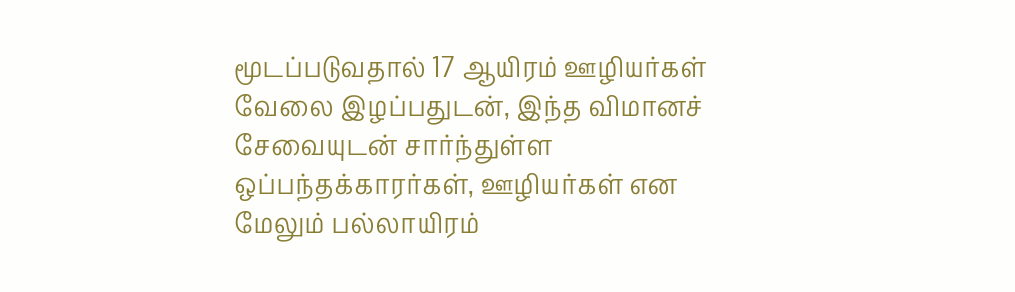மூடப்படுவதால் 17 ஆயிரம் ஊழியர்கள் வேலை இழப்பதுடன், இந்த விமானச் சேவையுடன் சார்ந்துள்ள ஒப்பந்தக்காரர்கள், ஊழியர்கள் என மேலும் பல்லாயிரம்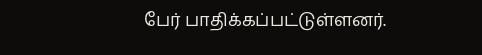பேர் பாதிக்கப்பட்டுள்ளனர்.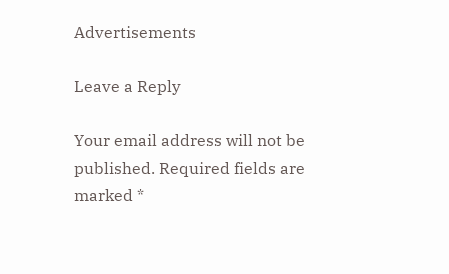Advertisements

Leave a Reply

Your email address will not be published. Required fields are marked *